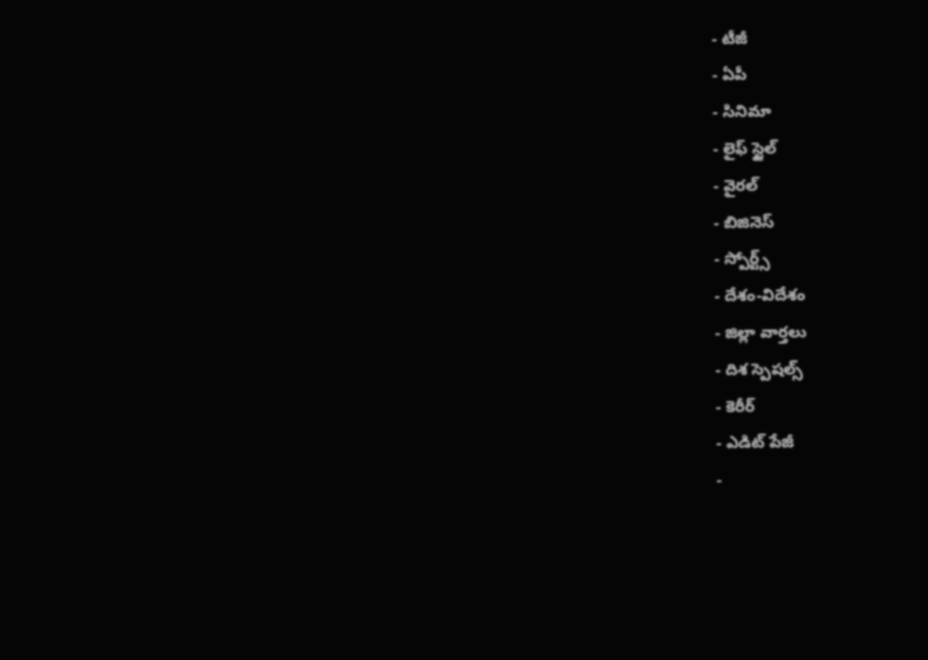- టీజీ
- ఏపీ
- సినిమా
- లైఫ్ స్టైల్
- వైరల్
- బిజినెస్
- స్పోర్ట్స్
- దేశం-విదేశం
- జిల్లా వార్తలు
- దిశ స్పెషల్స్
- కెరీర్
- ఎడిట్ పేజీ
-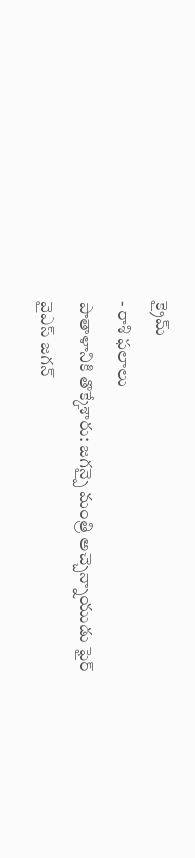క్రైమ్
- రాశి ఫలాలు
పాతాళానికి తొక్కేశారు: జగన్పై మంత్రి అచ్చెన్నాయుడు ఫైర్
వైఎస్ జగన్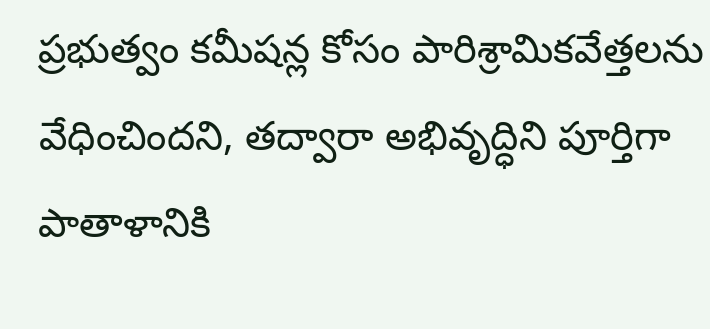ప్రభుత్వం కమీషన్ల కోసం పారిశ్రామికవేత్తలను వేధించిందని, తద్వారా అభివృద్ధిని పూర్తిగా పాతాళానికి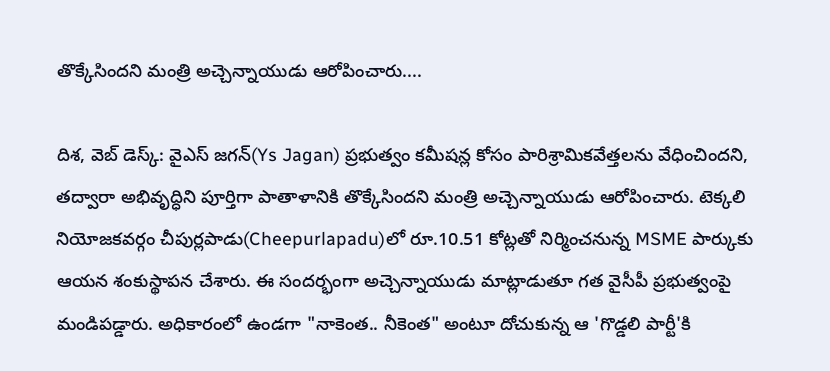తొక్కేసిందని మంత్రి అచ్చెన్నాయుడు ఆరోపించారు....

దిశ, వెబ్ డెస్క్: వైఎస్ జగన్(Ys Jagan) ప్రభుత్వం కమీషన్ల కోసం పారిశ్రామికవేత్తలను వేధించిందని, తద్వారా అభివృద్ధిని పూర్తిగా పాతాళానికి తొక్కేసిందని మంత్రి అచ్చెన్నాయుడు ఆరోపించారు. టెక్కలి నియోజకవర్గం చీపుర్లపాడు(Cheepurlapadu)లో రూ.10.51 కోట్లతో నిర్మించనున్న MSME పార్కుకు ఆయన శంకుస్థాపన చేశారు. ఈ సందర్భంగా అచ్చెన్నాయుడు మాట్లాడుతూ గత వైసీపీ ప్రభుత్వంపై మండిపడ్డారు. అధికారంలో ఉండగా "నాకెంత.. నీకెంత" అంటూ దోచుకున్న ఆ 'గొడ్డలి పార్టీ'కి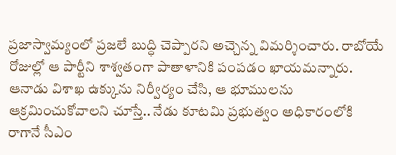ప్రజాస్వామ్యంలో ప్రజలే బుద్ధి చెప్పారని అచ్చెన్న విమర్శించారు. రాబోయే రోజుల్లో ఆ పార్టీని శాశ్వతంగా పాతాళానికి పంపడం ఖాయమన్నారు.
ఆనాడు విశాఖ ఉక్కును నిర్వీర్యం చేసి, ఆ భూములను ఆక్రమించుకోవాలని చూస్తే.. నేడు కూటమి ప్రభుత్వం అధికారంలోకి రాగానే సీఎం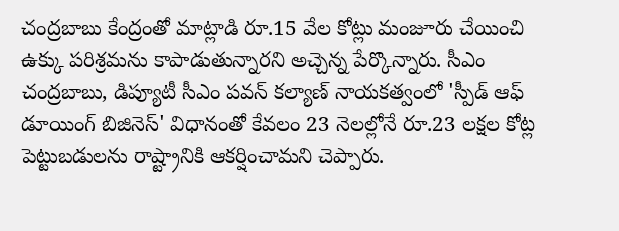చంద్రబాబు కేంద్రంతో మాట్లాడి రూ.15 వేల కోట్లు మంజూరు చేయించి ఉక్కు పరిశ్రమను కాపాడుతున్నారని అచ్చెన్న పేర్కొన్నారు. సీఎం చంద్రబాబు, డిప్యూటీ సీఎం పవన్ కల్యాణ్ నాయకత్వంలో 'స్పీడ్ ఆఫ్ డూయింగ్ బిజినెస్' విధానంతో కేవలం 23 నెలల్లోనే రూ.23 లక్షల కోట్ల పెట్టుబడులను రాష్ట్రానికి ఆకర్షించామని చెప్పారు.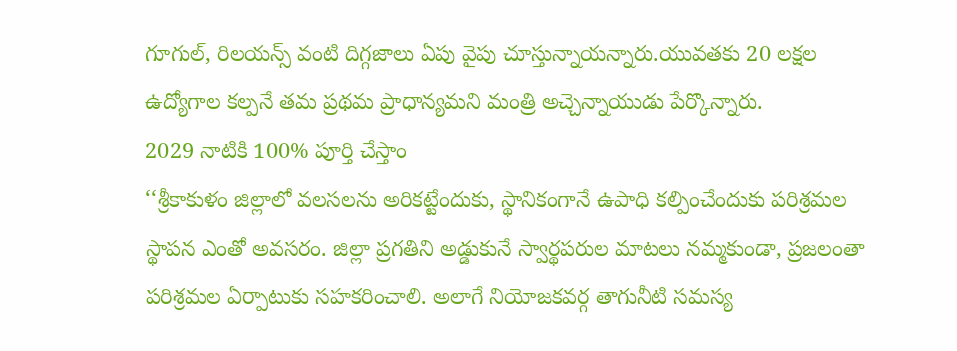గూగుల్, రిలయన్స్ వంటి దిగ్గజాలు ఏపు వైపు చూస్తున్నాయన్నారు.యువతకు 20 లక్షల ఉద్యోగాల కల్పనే తమ ప్రథమ ప్రాధాన్యమని మంత్రి అచ్చెన్నాయుడు పేర్కొన్నారు.
2029 నాటికి 100% పూర్తి చేస్తాం
‘‘శ్రీకాకుళం జిల్లాలో వలసలను అరికట్టేందుకు, స్థానికంగానే ఉపాధి కల్పించేందుకు పరిశ్రమల స్థాపన ఎంతో అవసరం. జిల్లా ప్రగతిని అడ్డుకునే స్వార్థపరుల మాటలు నమ్మకుండా, ప్రజలంతా పరిశ్రమల ఏర్పాటుకు సహకరించాలి. అలాగే నియోజకవర్గ తాగునీటి సమస్య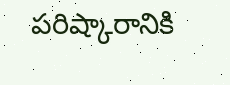పరిష్కారానికి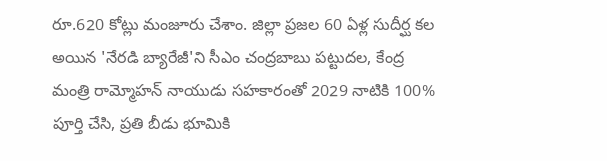రూ.620 కోట్లు మంజూరు చేశాం. జిల్లా ప్రజల 60 ఏళ్ల సుదీర్ఘ కల అయిన 'నేరడి బ్యారేజీ'ని సీఎం చంద్రబాబు పట్టుదల, కేంద్ర మంత్రి రామ్మోహన్ నాయుడు సహకారంతో 2029 నాటికి 100% పూర్తి చేసి, ప్రతి బీడు భూమికి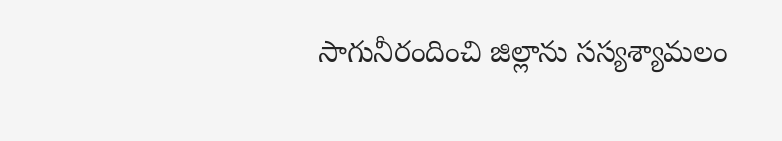సాగునీరందించి జిల్లాను సస్యశ్యామలం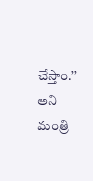చేస్తాం.’’ అని మంత్రి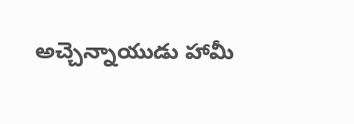అచ్చెన్నాయుడు హామీ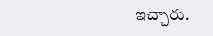ఇచ్చారు.